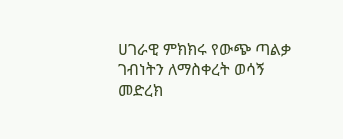ሀገራዊ ምክክሩ የውጭ ጣልቃ ገብነትን ለማስቀረት ወሳኝ መድረክ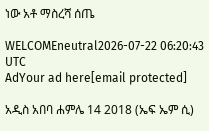ነው አቶ ማስረሻ ሰጤ

WELCOMEneutral2026-07-22 06:20:43 UTC
AdYour ad here[email protected]

አዲስ አበባ ሐምሌ 14 2018 (ኤፍ ኤም ሲ)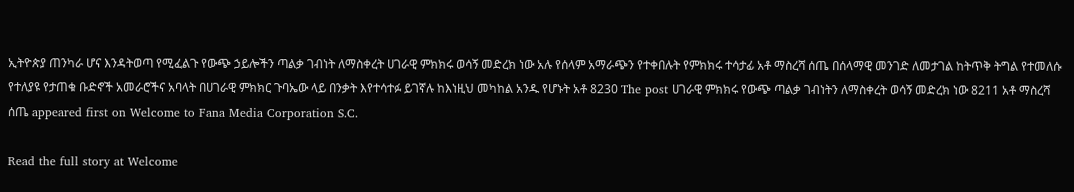ኢትዮጵያ ጠንካራ ሆና እንዳትወጣ የሚፈልጉ የውጭ ኃይሎችን ጣልቃ ገብነት ለማስቀረት ሀገራዊ ምክክሩ ወሳኝ መድረክ ነው አሉ የሰላም አማራጭን የተቀበሉት የምክክሩ ተሳታፊ አቶ ማስረሻ ሰጤ በሰላማዊ መንገድ ለመታገል ከትጥቅ ትግል የተመለሱ የተለያዩ የታጠቁ ቡድኖች አመራሮችና አባላት በሀገራዊ ምክክር ጉባኤው ላይ በንቃት እየተሳተፉ ይገኛሉ ከእነዚህ መካከል አንዱ የሆኑት አቶ 8230 The post ሀገራዊ ምክክሩ የውጭ ጣልቃ ገብነትን ለማስቀረት ወሳኝ መድረክ ነው 8211 አቶ ማስረሻ ሰጤ appeared first on Welcome to Fana Media Corporation S.C.

Read the full story at Welcome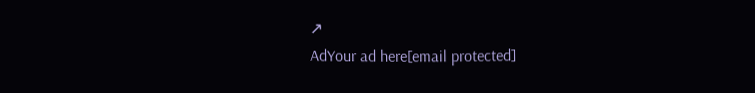↗
AdYour ad here[email protected]